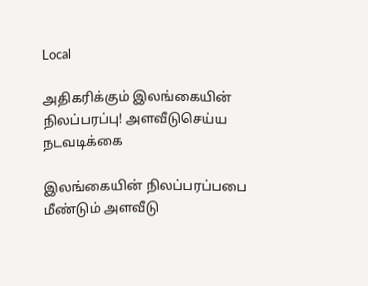Local

அதிகரிக்கும் இலங்கையின் நிலப்பரப்பு! அளவீடுசெய்ய நடவடிக்கை

இலங்கையின் நிலப்பரப்பபை மீண்டும் அளவீடு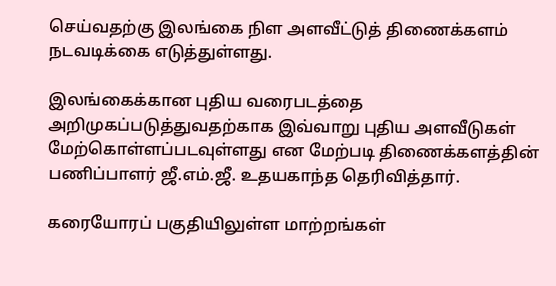செய்வதற்கு இலங்கை நிள அளவீட்டுத் திணைக்களம் நடவடிக்கை எடுத்துள்ளது.

இலங்கைக்கான புதிய வரைபடத்தை அறிமுகப்படுத்துவதற்காக இவ்வாறு புதிய அளவீடுகள் மேற்கொள்ளப்படவுள்ளது என மேற்படி திணைக்களத்தின் பணிப்பாளர் ஜீ.எம்.ஜீ. உதயகாந்த தெரிவித்தார்.

கரையோரப் பகுதியிலுள்ள மாற்றங்கள்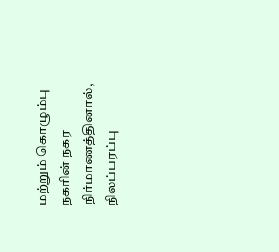மற்றும் கொழும்பு நகரின் நகர நிர்மாணத்தினால், நிலப்பரப்பு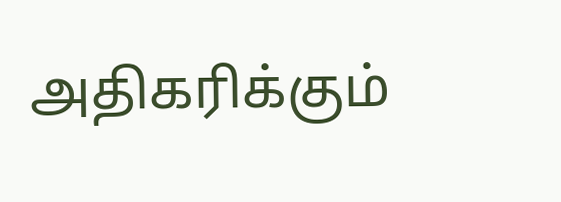அதிகரிக்கும்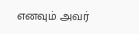எனவும் அவர்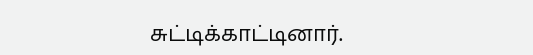சுட்டிக்காட்டினார்.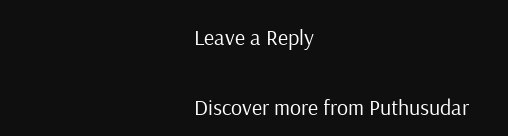Leave a Reply

Discover more from Puthusudar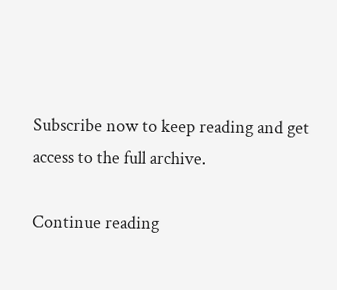Subscribe now to keep reading and get access to the full archive.

Continue reading